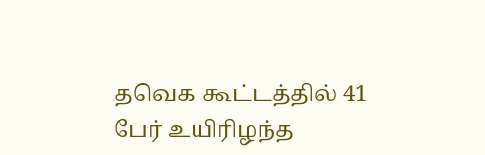தவெக கூட்டத்தில் 41 பேர் உயிரிழந்த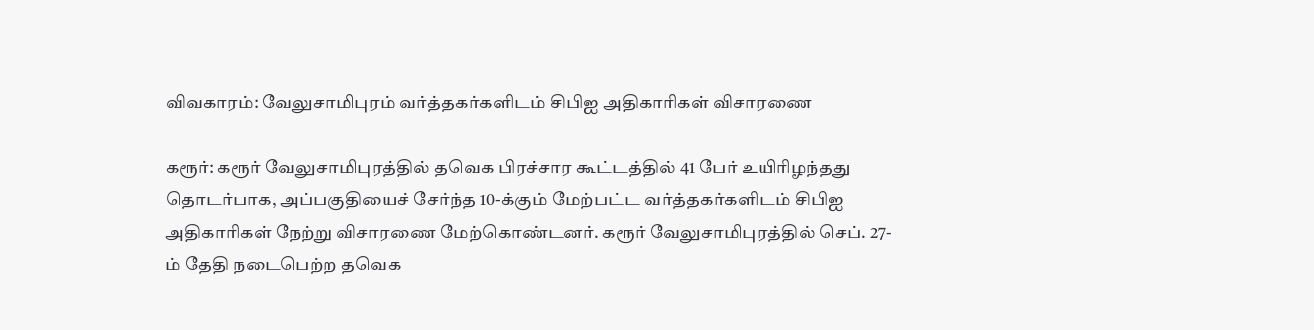விவகாரம்: வேலுசாமிபுரம் வர்த்தகர்களிடம் சிபிஐ அதிகாரிகள் விசாரணை

கரூர்: கரூர் வேலுசாமிபுரத்தில் தவெக பிரச்சார கூட்டத்தில் 41 பேர் உயிரிழந்தது தொடர்பாக, அப்பகுதியைச் சேர்ந்த 10-க்கும் மேற்பட்ட வர்த்தகர்களிடம் சிபிஐ அதிகாரிகள் நேற்று விசாரணை மேற்கொண்டனர். கரூர் வேலுசாமிபுரத்தில் செப். 27-ம் தேதி நடைபெற்ற தவெக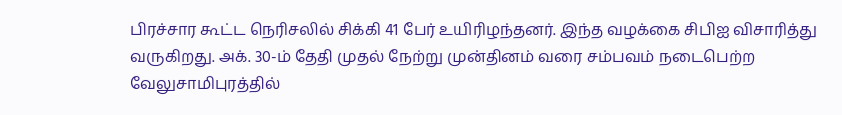பிரச்சார கூட்ட நெரிசலில் சிக்கி 41 பேர் உயிரிழந்தனர். இந்த வழக்கை சிபிஐ விசாரித்து வருகிறது. அக். 30-ம் தேதி முதல் நேற்று முன்தினம் வரை சம்பவம் நடைபெற்ற வேலுசாமிபுரத்தில்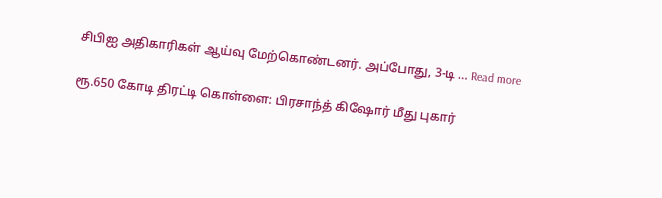சிபிஐ அதிகாரிகள் ஆய்வு மேற்கொண்டனர். அப்போது, 3-டி … Read more

ரூ.650 கோடி திரட்டி கொள்ளை: பிரசாந்த் கிஷோர் மீது புகார்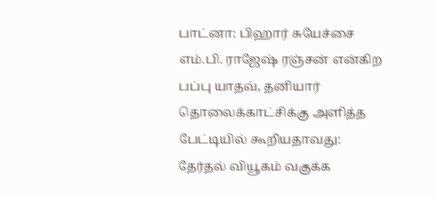பாட்னா: பிஹார் சுயேச்சை எம்.பி. ராஜேஷ் ரஞ்சன் என்கிற பப்பு யாதவ், தனியார் தொலைக்காட்சிக்கு அளித்த பேட்டியில் கூறியதாவது: தேர்தல் வியூகம் வகுக்க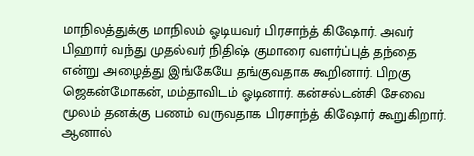மாநிலத்துக்கு மாநிலம் ஓடியவர் பிரசாந்த் கிஷோர். அவர் பிஹார் வந்து முதல்வர் நிதிஷ் குமாரை வளர்ப்புத் தந்தை என்று அழைத்து இங்கேயே தங்குவதாக கூறினார். பிறகு ஜெகன்மோகன், மம்தாவிடம் ஓடினார். கன்சல்டன்சி சேவை மூலம் தனக்கு பணம் வருவதாக பிரசாந்த் கிஷோர் கூறுகிறார். ஆனால்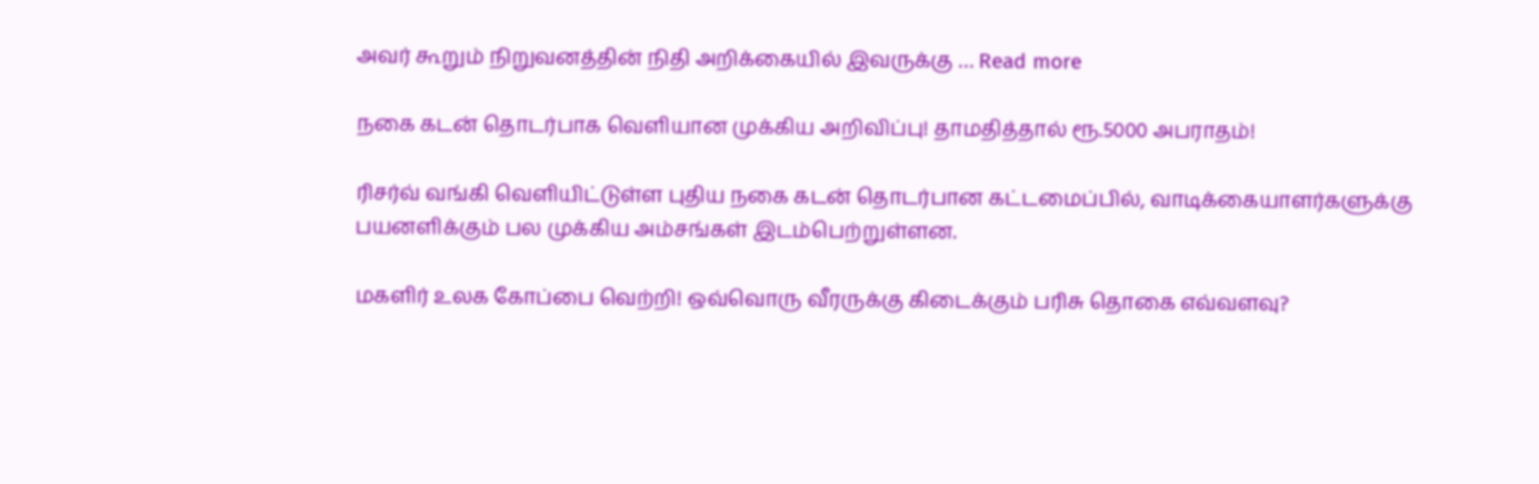அவர் கூறும் நிறுவனத்தின் நிதி அறிக்கையில் இவருக்கு … Read more

நகை கடன் தொடர்பாக வெளியான முக்கிய அறிவிப்பு! தாமதித்தால் ரூ.5000 அபராதம்!

ரிசர்வ் வங்கி வெளியிட்டுள்ள புதிய நகை கடன் தொடர்பான கட்டமைப்பில், வாடிக்கையாளர்களுக்கு பயனளிக்கும் பல முக்கிய அம்சங்கள் இடம்பெற்றுள்ளன.

மகளிர் உலக கோப்பை வெற்றி! ஒவ்வொரு வீரருக்கு கிடைக்கும் பரிசு தொகை எவ்வளவு?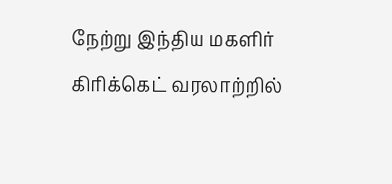நேற்று இந்திய மகளிர் கிரிக்கெட் வரலாற்றில்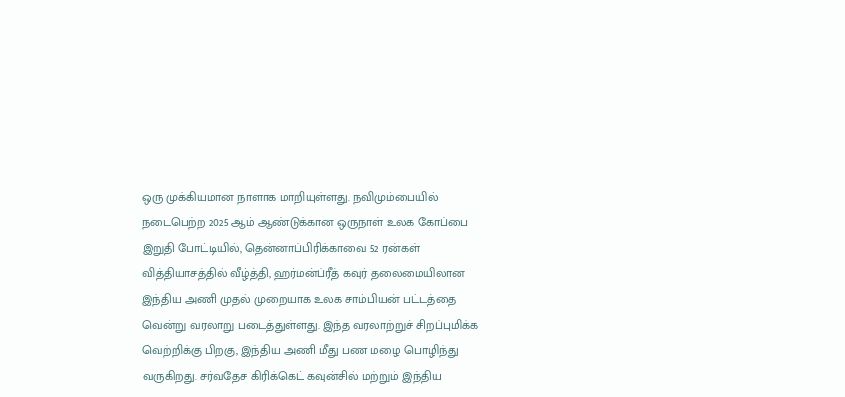ஒரு முக்கியமான நாளாக மாறியுள்ளது. நவிமும்பையில் நடைபெற்ற 2025 ஆம் ஆண்டுக்கான ஒருநாள் உலக கோப்பை இறுதி போட்டியில், தென்னாப்பிரிக்காவை 52 ரன்கள் வித்தியாசத்தில் வீழ்த்தி, ஹர்மன்ப்ரீத் கவுர் தலைமையிலான இந்திய அணி முதல் முறையாக உலக சாம்பியன் பட்டத்தை வென்று வரலாறு படைத்துள்ளது. இந்த வரலாற்றுச் சிறப்புமிக்க வெற்றிக்கு பிறகு, இந்திய அணி மீது பண மழை பொழிந்து வருகிறது. சர்வதேச கிரிக்கெட் கவுன்சில் மற்றும் இந்திய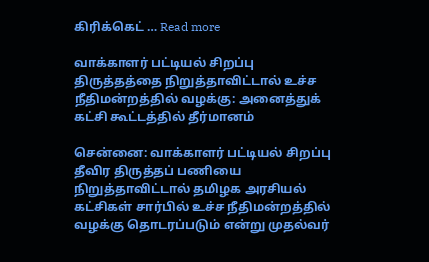கிரிக்கெட் … Read more

வாக்காளர் பட்டியல் சிறப்பு திருத்தத்தை நிறுத்தாவிட்டால் உச்ச நீதிமன்றத்தில் வழக்கு: அனைத்துக் கட்சி கூட்டத்தில் தீர்மானம்

சென்னை: வாக்காளர் பட்டியல் சிறப்பு தீவிர திருத்தப் பணியை நிறுத்தாவிட்டால் தமிழக அரசியல் கட்சிகள் சார்பில் உச்ச நீதிமன்றத்தில் வழக்கு தொடரப்படும் என்று முதல்வர்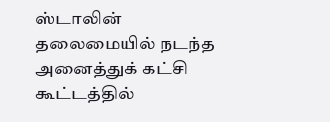ஸ்டாலின் தலைமையில் நடந்த அனைத்துக் கட்சி கூட்டத்தில்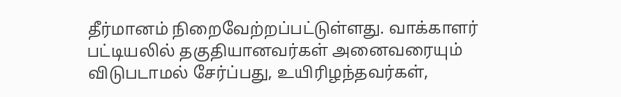தீர்மானம் நிறைவேற்றப்பட்டுள்ளது. வாக்காளர் பட்டியலில் தகுதியானவர்கள் அனைவரையும் விடுபடாமல் சேர்ப்பது, உயிரிழந்தவர்கள்,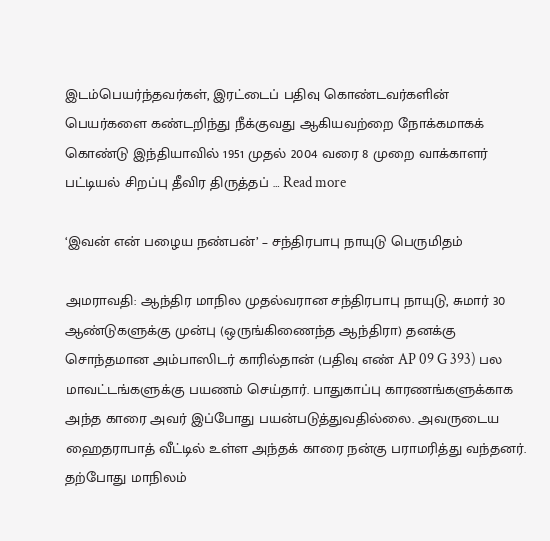இடம்பெயர்ந்தவர்கள், இரட்டைப் பதிவு கொண்டவர்களின் பெயர்களை கண்டறிந்து நீக்குவது ஆகியவற்றை நோக்கமாகக் கொண்டு இந்தியாவில் 1951 முதல் 2004 வரை 8 முறை வாக்காளர் பட்டியல் சிறப்பு தீவிர திருத்தப் … Read more

‘இவன் என் பழைய நண்பன்’ – சந்திரபாபு நாயுடு பெருமிதம்

அமராவதி: ஆந்திர மாநில முதல்வரான சந்திரபாபு நாயுடு, சுமார் 30 ஆண்டுகளுக்கு முன்பு (ஒருங்கிணைந்த ஆந்திரா) தனக்கு சொந்தமான அம்பாஸிடர் காரில்தான் (பதிவு எண் AP 09 G 393) பல மாவட்டங்களுக்கு பயணம் செய்தார். பாதுகாப்பு காரணங்களுக்காக அந்த காரை அவர் இப்போது பயன்படுத்துவதில்லை. அவருடைய ஹைதராபாத் வீட்டில் உள்ள அந்தக் காரை நன்கு பராமரித்து வந்தனர். தற்போது மாநிலம்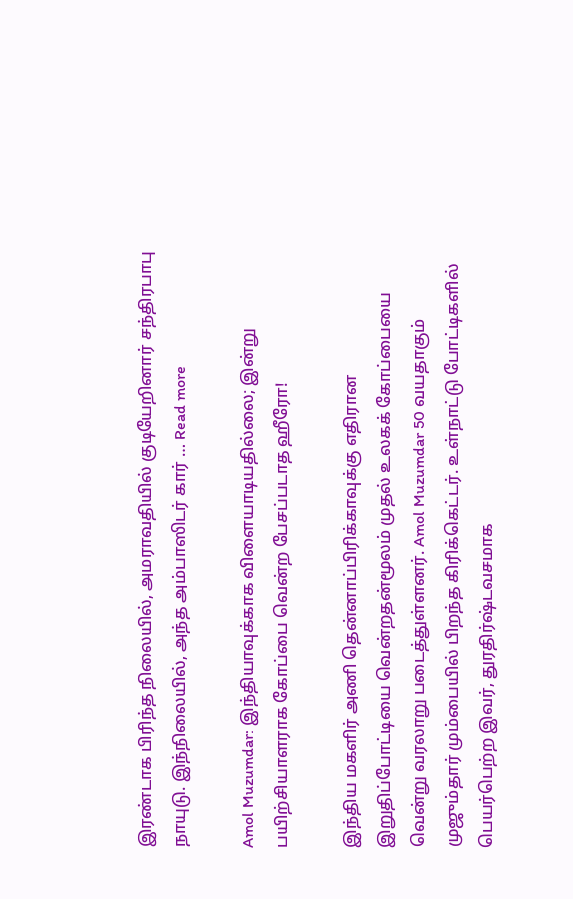இரண்டாக பிரிந்த நிலையில், அமராவதியில் குடியேறினார் சந்திரபாபு நாயுடு. இந்நிலையில், அந்த அம்பாஸிடர் கார் … Read more

Amol Muzumdar: இந்தியாவுக்காக விளையாடியதில்லை; இன்று பயிற்சியாளராக கோப்பை வென்ற பேசப்படாத ஹீரோ!

இந்திய மகளிர் அணி தென்னாப்பிரிக்காவுக்கு எதிரான இறுதிப்போட்டியை வென்றதன்மூலம் முதல் உலகக் கோப்பையை வென்று வரலாறு படைத்துள்ளனர். Amol Muzumdar 50 வயதாகும் முஜும்தார் மும்பையில் பிறந்த கிரிக்கெட்டர். உள்நாட்டு போட்டிகளில் பெயர்பெற்ற இவர், துரதிர்ஷ்டவசமாக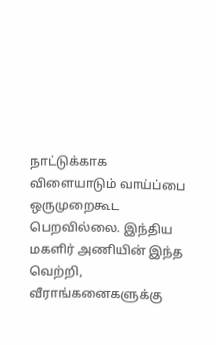நாட்டுக்காக விளையாடும் வாய்ப்பை ஒருமுறைகூட பெறவில்லை. இந்திய மகளிர் அணியின் இந்த வெற்றி, வீராங்கனைகளுக்கு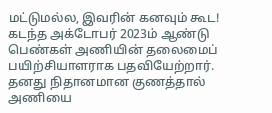மட்டுமல்ல, இவரின் கனவும் கூட! கடந்த அக்டோபர் 2023ம் ஆண்டு பெண்கள் அணியின் தலைமைப் பயிற்சியாளராக பதவியேற்றார். தனது நிதானமான குணத்தால் அணியை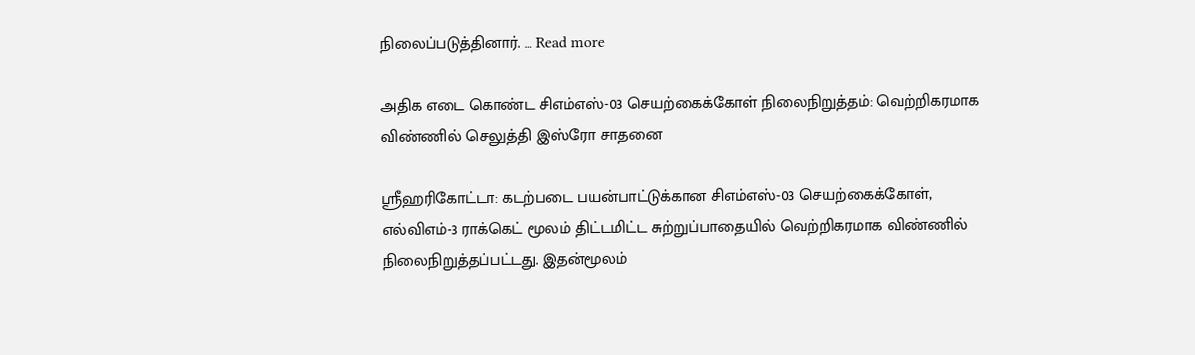நிலைப்படுத்தினார். … Read more

அதிக எடை கொண்ட சிஎம்எஸ்-03 செயற்கைக்கோள் நிலைநிறுத்தம்: வெற்றிகரமாக விண்ணில் செலுத்தி இஸ்ரோ சாதனை

ஸ்ரீஹரிகோட்டா: கடற்படை பயன்பாட்டுக்கான சிஎம்எஸ்-03 செயற்கைக்கோள், எல்விஎம்-3 ராக்கெட் மூலம் திட்டமிட்ட சுற்றுப்பாதையில் வெற்றிகரமாக விண்ணில் நிலைநிறுத்தப்பட்டது. இதன்மூலம்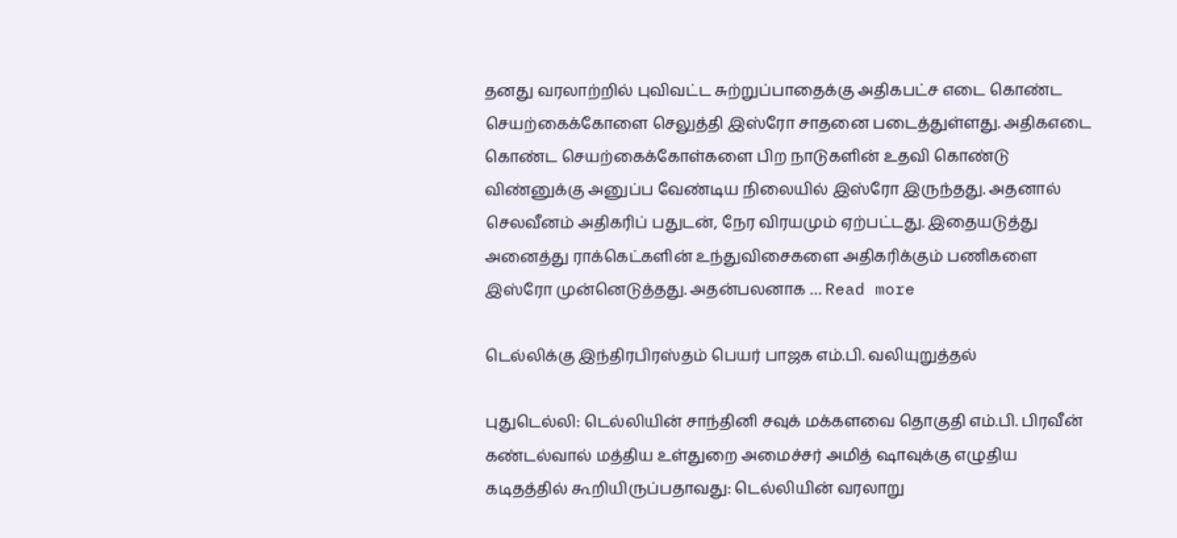தனது வரலாற்றில் புவிவட்ட சுற்றுப்பாதைக்கு அதிகபட்ச எடை கொண்ட செயற்கைக்கோளை செலுத்தி இஸ்ரோ சாதனை படைத்துள்ளது. அதிகஎடை கொண்ட செயற்கைக்கோள்களை பிற நாடுகளின் உதவி கொண்டு விண்னுக்கு அனுப்ப வேண்டிய நிலையில் இஸ்ரோ இருந்தது. அதனால் செலவீனம் அதிகரிப் பதுடன், நேர விரயமும் ஏற்பட்டது. இதையடுத்து அனைத்து ராக்கெட்களின் உந்துவிசைகளை அதிகரிக்கும் பணிகளை இஸ்ரோ முன்னெடுத்தது. அதன்பலனாக … Read more

டெல்லிக்கு இந்திரபிரஸ்தம் பெயர் பாஜக எம்.பி. வலியுறுத்தல்

புதுடெல்லி: டெல்லியின் சாந்தினி சவுக் மக்களவை தொகுதி எம்.பி. பிரவீன் கண்டல்வால் மத்திய உள்துறை அமைச்சர் அமித் ஷாவுக்கு எழுதிய கடிதத்தில் கூறியிருப்பதாவது: டெல்லியின் வரலாறு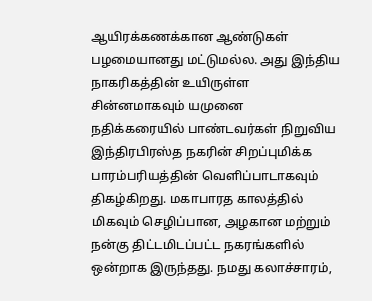ஆயிரக்கணக்கான ஆண்டுகள் பழமையானது மட்டுமல்ல. அது இந்திய நாகரிகத்தின் உயிருள்ள சின்னமாகவும் யமுனை நதிக்கரையில் பாண்டவர்கள் நிறுவிய இந்திரபிரஸ்த நகரின் சிறப்புமிக்க பாரம்பரியத்தின் வெளிப்பாடாகவும் திகழ்கிறது. மகாபாரத காலத்தில் மிகவும் செழிப்பான, அழகான மற்றும் நன்கு திட்டமிடப்பட்ட நகரங்களில் ஒன்றாக இருந்தது. நமது கலாச்சாரம்,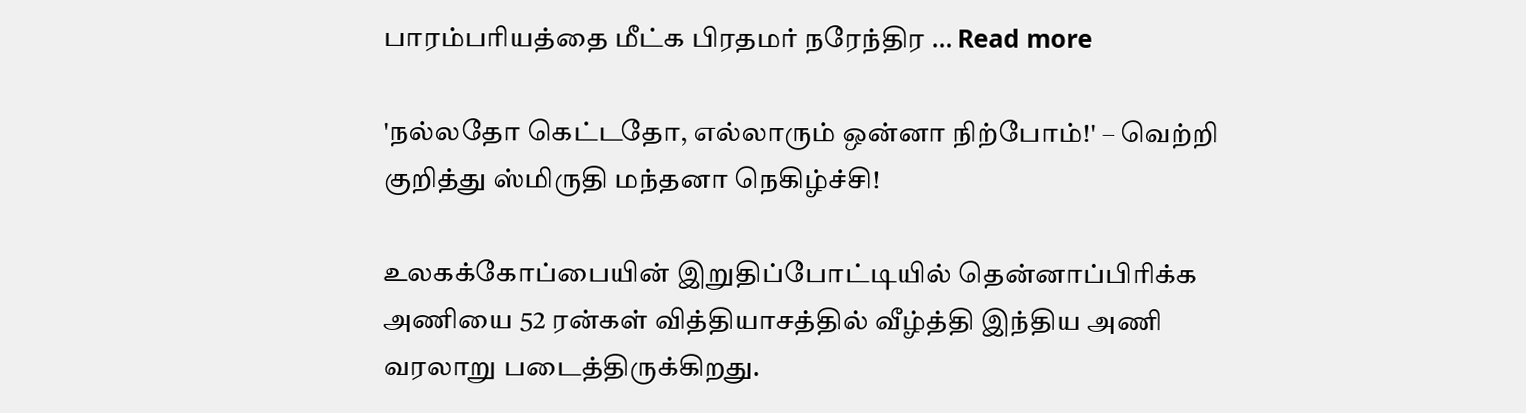பாரம்பரியத்தை மீட்க பிரதமர் நரேந்திர … Read more

'நல்லதோ கெட்டதோ, எல்லாரும் ஒன்னா நிற்போம்!' – வெற்றி குறித்து ஸ்மிருதி மந்தனா நெகிழ்ச்சி!

உலகக்கோப்பையின் இறுதிப்போட்டியில் தென்னாப்பிரிக்க அணியை 52 ரன்கள் வித்தியாசத்தில் வீழ்த்தி இந்திய அணி வரலாறு படைத்திருக்கிறது.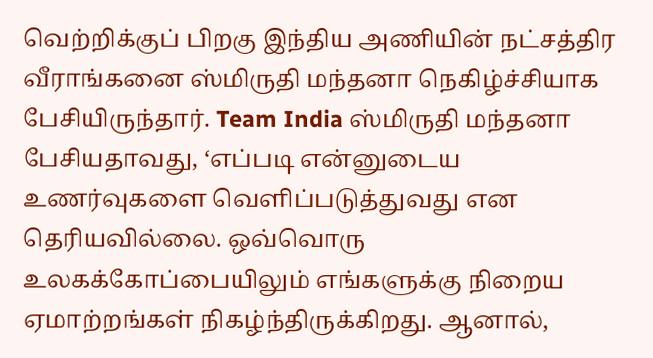வெற்றிக்குப் பிறகு இந்திய அணியின் நட்சத்திர வீராங்கனை ஸ்மிருதி மந்தனா நெகிழ்ச்சியாக பேசியிருந்தார். Team India ஸ்மிருதி மந்தனா பேசியதாவது, ‘எப்படி என்னுடைய உணர்வுகளை வெளிப்படுத்துவது என தெரியவில்லை. ஒவ்வொரு உலகக்கோப்பையிலும் எங்களுக்கு நிறைய ஏமாற்றங்கள் நிகழ்ந்திருக்கிறது. ஆனால்,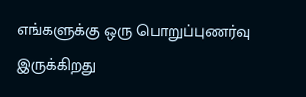எங்களுக்கு ஒரு பொறுப்புணர்வு இருக்கிறது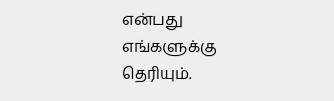என்பது எங்களுக்கு தெரியும்.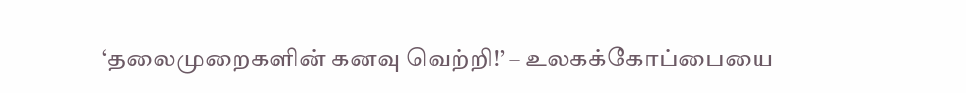‘தலைமுறைகளின் கனவு வெற்றி!’ – உலகக்கோப்பையை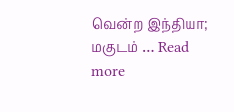வென்ற இந்தியா; மகுடம் … Read more